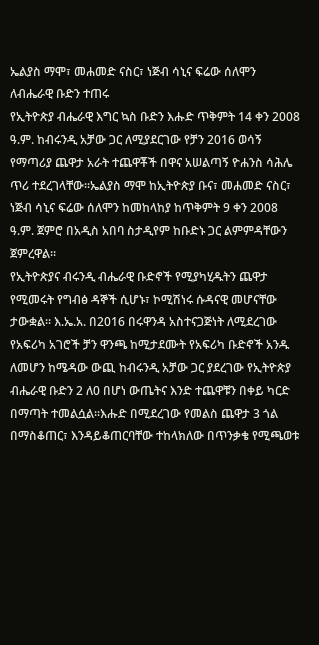ኤልያስ ማሞ፣ መሐመድ ናስር፣ ነጅብ ሳኒና ፍሬው ሰለሞን ለብሔራዊ ቡድን ተጠሩ
የኢትዮጵያ ብሔራዊ እግር ኳስ ቡድን እሑድ ጥቅምት 14 ቀን 2008 ዓ.ም. ከብሩንዲ አቻው ጋር ለሚያደርገው የቻን 2016 ወሳኝ የማጣሪያ ጨዋታ አራት ተጨዋቾች በዋና አሠልጣኝ ዮሐንስ ሳሕሌ ጥሪ ተደረገላቸው፡፡ኤልያስ ማሞ ከኢትዮጵያ ቡና፣ መሐመድ ናስር፣ ነጅብ ሳኒና ፍሬው ሰለሞን ከመከላከያ ከጥቅምት 9 ቀን 2008 ዓ.ም. ጀምሮ በአዲስ አበባ ስታዲየም ከቡድኑ ጋር ልምምዳቸውን ጀምረዋል፡፡
የኢትዮጵያና ብሩንዲ ብሔራዊ ቡድኖች የሚያካሂዱትን ጨዋታ የሚመሩት የግብፅ ዳኞች ሲሆኑ፣ ኮሚሽነሩ ሱዳናዊ መሆናቸው ታውቋል፡፡ እ.ኤ.አ. በ2016 በሩዋንዳ አስተናጋጅነት ለሚደረገው የአፍሪካ አገሮች ቻን ዋንጫ ከሚታደሙት የአፍሪካ ቡድኖች አንዱ ለመሆን ከሜዳው ውጪ ከብሩንዲ አቻው ጋር ያደረገው የኢትዮጵያ ብሔራዊ ቡድን 2 ለ0 በሆነ ውጤትና እንድ ተጨዋቹን በቀይ ካርድ በማጣት ተመልሷል፡፡እሑድ በሚደረገው የመልስ ጨዋታ 3 ጎል በማስቆጠር፣ እንዳይቆጠርባቸው ተከላክለው በጥንቃቄ የሚጫወቱ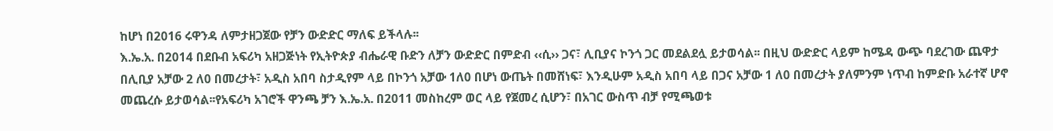ከሆነ በ2016 ሩዋንዳ ለምታዘጋጀው የቻን ውድድር ማለፍ ይችላሉ፡፡
እ.ኤ.አ. በ2014 በደቡብ አፍሪካ አዘጋጅነት የኢትዮጵያ ብሔራዊ ቡድን ለቻን ውድድር በምድብ ‹‹ሲ›› ጋና፣ ሊቢያና ኮንጎ ጋር መደልደሏ ይታወሳል፡፡ በዚህ ውድድር ላይም ከሜዳ ውጭ ባደረገው ጨዋታ በሊቢያ አቻው 2 ለ0 በመረታት፣ አዲስ አበባ ስታዲየም ላይ በኮንጎ አቻው 1ለ0 በሆነ ውጤት በመሸነፍ፣ እንዲሁም አዲስ አበባ ላይ በጋና አቻው 1 ለ0 በመረታት ያለምንም ነጥብ ከምድቡ አራተኛ ሆኖ መጨረሱ ይታወሳል፡፡የአፍሪካ አገሮች ዋንጫ ቻን እ.ኤ.አ. በ2011 መስከረም ወር ላይ የጀመረ ሲሆን፣ በአገር ውስጥ ብቻ የሚጫወቱ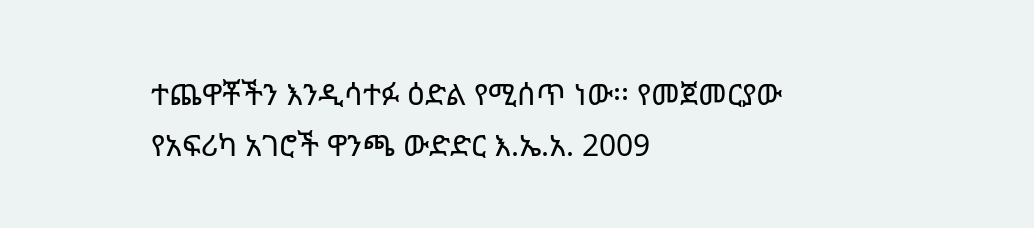ተጨዋቾችን እንዲሳተፉ ዕድል የሚሰጥ ነው፡፡ የመጀመርያው የአፍሪካ አገሮች ዋንጫ ውድድር እ.ኤ.አ. 2009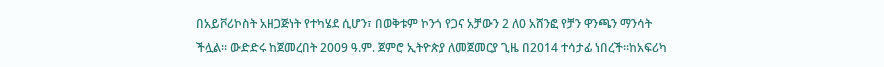በአይቮሪኮስት አዘጋጅነት የተካሄደ ሲሆን፣ በወቅቱም ኮንጎ የጋና አቻውን 2 ለ0 አሸንፎ የቻን ዋንጫን ማንሳት ችሏል፡፡ ውድድሩ ከጀመረበት 2009 ዓ.ም. ጀምሮ ኢትዮጵያ ለመጀመርያ ጊዜ በ2014 ተሳታፊ ነበረች፡፡ከአፍሪካ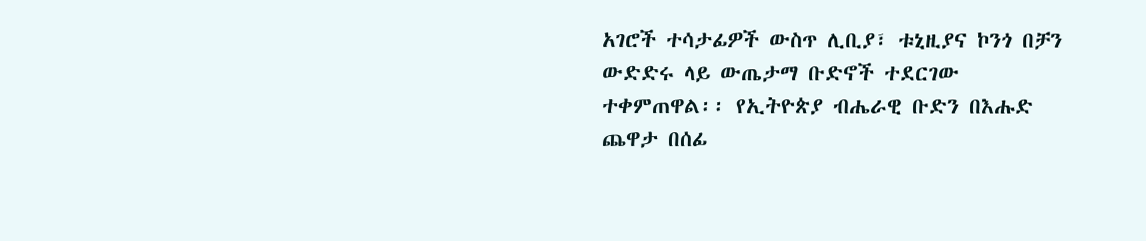አገሮች ተሳታፊዎች ውስጥ ሊቢያ፣ ቱኒዚያና ኮንጎ በቻን ውድድሩ ላይ ውጤታማ ቡድኖች ተደርገው ተቀምጠዋል፡፡ የኢትዮጵያ ብሔራዊ ቡድን በእሑድ ጨዋታ በሰፊ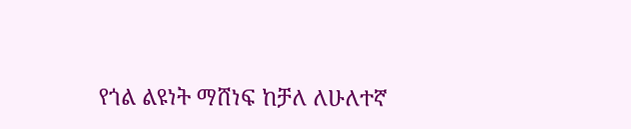የጎል ልዩነት ማሸነፍ ከቻለ ለሁለተኛ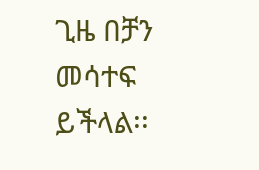ጊዜ በቻን መሳተፍ ይችላል፡፡